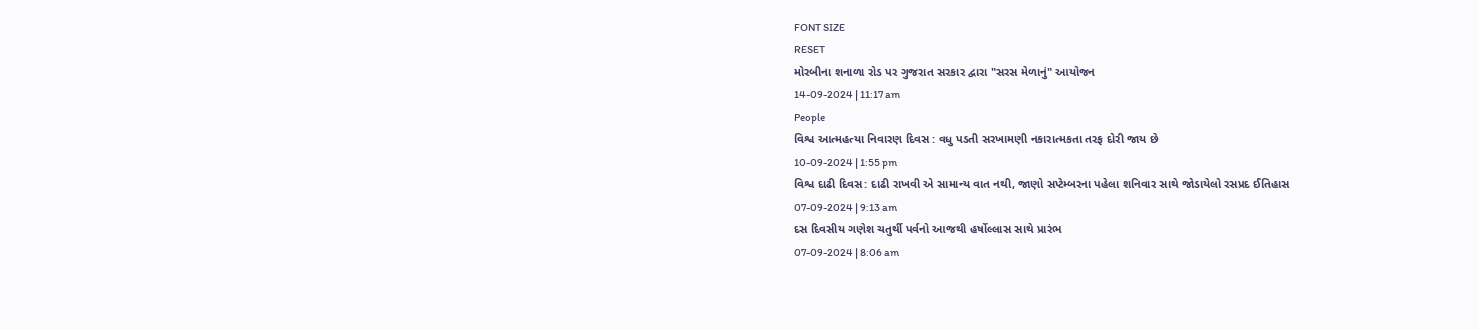FONT SIZE
RESET
મોરબીના શનાળા રોડ પર ગુજરાત સરકાર દ્વારા "સરસ મેળાનું" આયોજન
14-09-2024 | 11:17 am
People
વિશ્વ આત્મહત્યા નિવારણ દિવસ : વધુ પડતી સરખામણી નકારાત્મકતા તરફ દોરી જાય છે
10-09-2024 | 1:55 pm
વિશ્વ દાઢી દિવસ: દાઢી રાખવી એ સામાન્ય વાત નથી, જાણો સપ્ટેમ્બરના પહેલા શનિવાર સાથે જોડાયેલો રસપ્રદ ઈતિહાસ
07-09-2024 | 9:13 am
દસ દિવસીય ગણેશ ચતુર્થી પર્વનો આજથી હર્ષોલ્લાસ સાથે પ્રારંભ
07-09-2024 | 8:06 am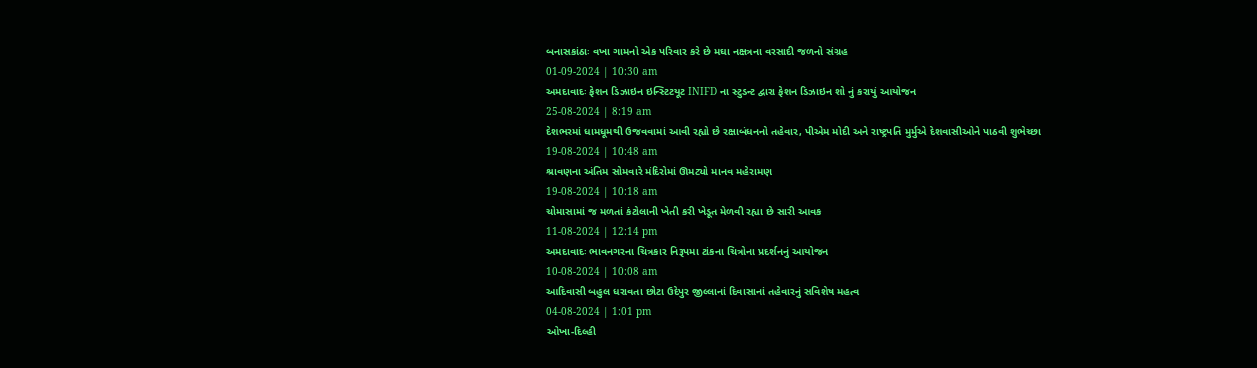બનાસકાંઠાઃ વખા ગામનો એક પરિવાર કરે છે મઘા નક્ષત્રના વરસાદી જળનો સંગ્રહ
01-09-2024 | 10:30 am
અમદાવાદઃ ફેશન ડિઝાઇન ઇન્સ્ટિટયૂટ INIFD ના સ્ટુડન્ટ દ્વારા ફેશન ડિઝાઇન શો નું કરાયું આયોજન
25-08-2024 | 8:19 am
દેશભરમાં ધામધૂમથી ઉજવવામાં આવી રહ્યો છે રક્ષાબંધનનો તહેવાર, પીએમ મોદી અને રાષ્ટ્રપતિ મુર્મુએ દેશવાસીઓને પાઠવી શુભેચ્છા
19-08-2024 | 10:48 am
શ્રાવણના અંતિમ સોમવારે મંદિરોમાં ઊમટ્યો માનવ મહેરામણ
19-08-2024 | 10:18 am
ચોમાસામાં જ મળતાં કંટોલાની ખેતી કરી ખેડૂત મેળવી રહ્યા છે સારી આવક
11-08-2024 | 12:14 pm
અમદાવાદઃ ભાવનગરના ચિત્રકાર નિરૂપમા ટાંકના ચિત્રોના પ્રદર્શનનું આયોજન
10-08-2024 | 10:08 am
આદિવાસી બહુલ ધરાવતા છોટા ઉદેપુર જીલ્લાનાં દિવાસાનાં તહેવારનું સવિશેષ મહત્વ
04-08-2024 | 1:01 pm
ઓખા-દિલ્હી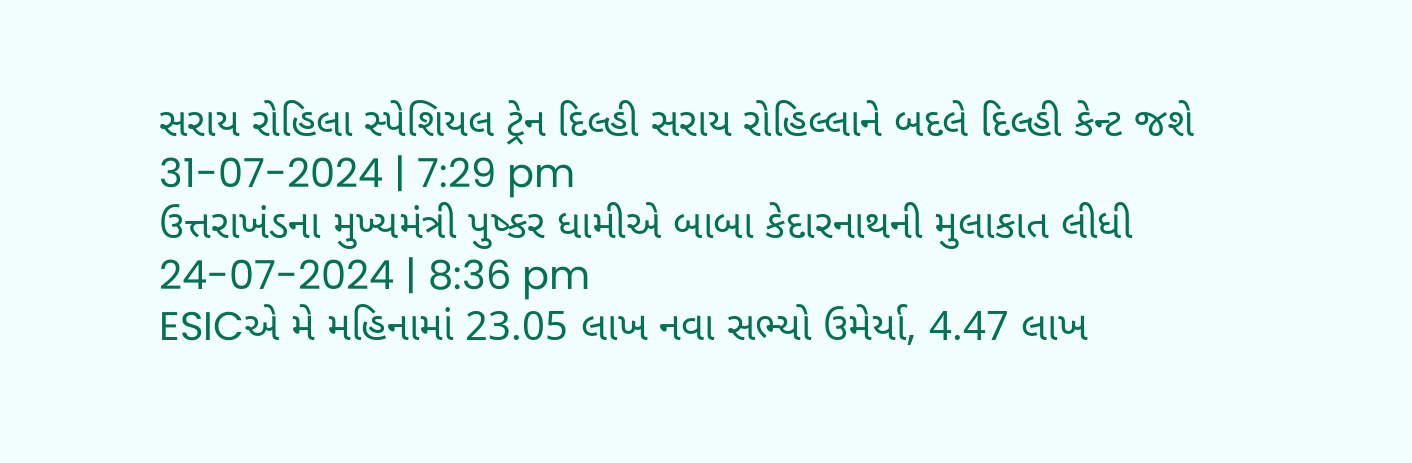સરાય રોહિલા સ્પેશિયલ ટ્રેન દિલ્હી સરાય રોહિલ્લાને બદલે દિલ્હી કેન્ટ જશે
31-07-2024 | 7:29 pm
ઉત્તરાખંડના મુખ્યમંત્રી પુષ્કર ધામીએ બાબા કેદારનાથની મુલાકાત લીધી
24-07-2024 | 8:36 pm
ESICએ મે મહિનામાં 23.05 લાખ નવા સભ્યો ઉમેર્યા, 4.47 લાખ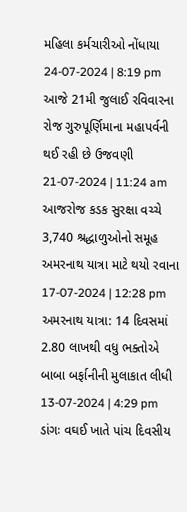મહિલા કર્મચારીઓ નોંધાયા
24-07-2024 | 8:19 pm
આજે 21મી જુલાઈ રવિવારના રોજ ગુરુપૂર્ણિમાના મહાપર્વની થઈ રહી છે ઉજવણી
21-07-2024 | 11:24 am
આજરોજ કડક સુરક્ષા વચ્ચે 3,740 શ્રદ્ધાળુઓનો સમૂહ અમરનાથ યાત્રા માટે થયો રવાના
17-07-2024 | 12:28 pm
અમરનાથ યાત્રા: 14 દિવસમાં 2.80 લાખથી વધુ ભક્તોએ બાબા બર્ફાનીની મુલાકાત લીધી
13-07-2024 | 4:29 pm
ડાંગઃ વઘઈ ખાતે પાંચ દિવસીય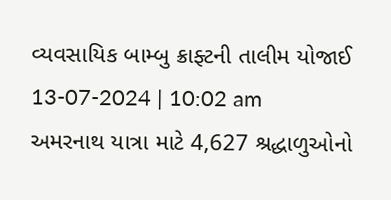વ્યવસાયિક બામ્બુ ક્રાફ્ટની તાલીમ યોજાઈ
13-07-2024 | 10:02 am
અમરનાથ યાત્રા માટે 4,627 શ્રદ્ધાળુઓનો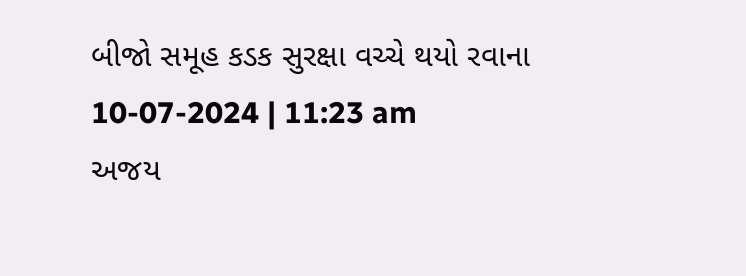બીજો સમૂહ કડક સુરક્ષા વચ્ચે થયો રવાના
10-07-2024 | 11:23 am
અજય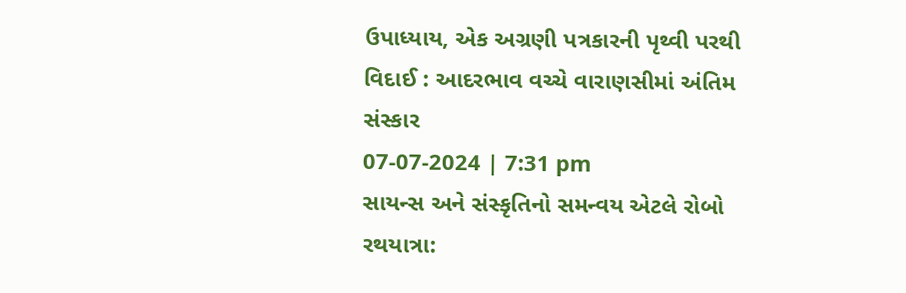ઉપાધ્યાય, એક અગ્રણી પત્રકારની પૃથ્વી પરથી વિદાઈ : આદરભાવ વચ્ચે વારાણસીમાં અંતિમ સંસ્કાર
07-07-2024 | 7:31 pm
સાયન્સ અને સંસ્કૃતિનો સમન્વય એટલે રોબો રથયાત્રા: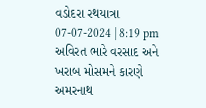વડોદરા રથયાત્રા
07-07-2024 | 8:19 pm
અવિરત ભારે વરસાદ અને ખરાબ મોસમને કારણે અમરનાથ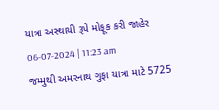યાત્રા અસ્થાયી રૂપે મોફૂક કરી જાહેર
06-07-2024 | 11:23 am
જમ્મુથી અમરનાથ ગુફા યાત્રા માટે 5725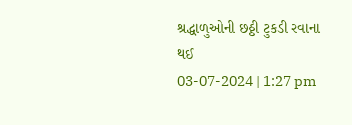શ્રદ્ધાળુઓની છઠ્ઠી ટુકડી રવાના થઈ
03-07-2024 | 1:27 pm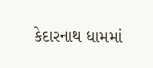કેદારનાથ ધામમાં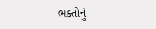ભક્તોનું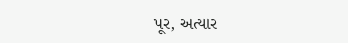પૂર, અત્યાર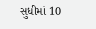સુધીમાં 10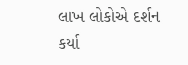લાખ લોકોએ દર્શન કર્યા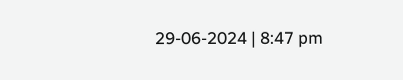29-06-2024 | 8:47 pm